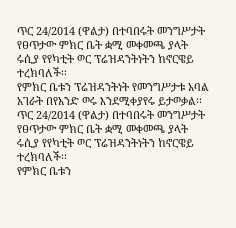ጥር 24/2014 (ዋልታ) በተባበሩት መንግሥታት የፀጥታው ምክር ቤት ቋሚ መቀመጫ ያላት ሩሲያ የየካቲት ወር ፕሬዝዳንትነትን ከኖርዌይ ተረክባለች፡፡
የምክር ቤቱን ፕሬዝዳንትነት የመንግሥታቱ አባል አገራት በየአንድ ወሩ እንደሚቀያየሩ ይታወቃል፡፡
ጥር 24/2014 (ዋልታ) በተባበሩት መንግሥታት የፀጥታው ምክር ቤት ቋሚ መቀመጫ ያላት ሩሲያ የየካቲት ወር ፕሬዝዳንትነትን ከኖርዌይ ተረክባለች፡፡
የምክር ቤቱን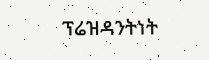ፕሬዝዳንትነት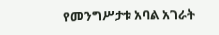የመንግሥታቱ አባል አገራት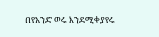በየአንድ ወሩ እንደሚቀያየሩ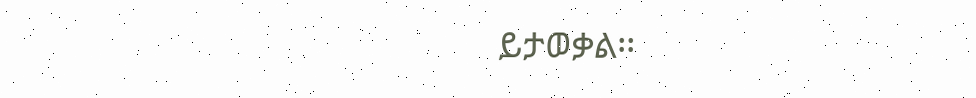ይታወቃል፡፡